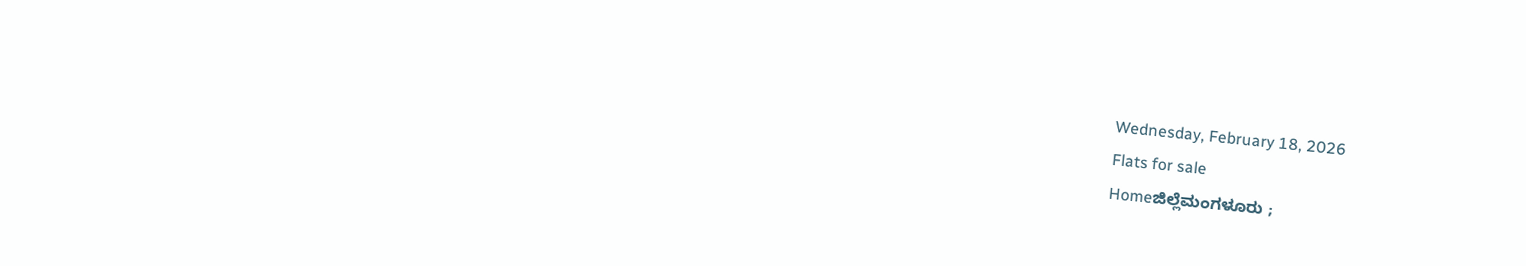Wednesday, February 18, 2026
Flats for sale
Homeಜಿಲ್ಲೆಮಂಗಳೂರು ;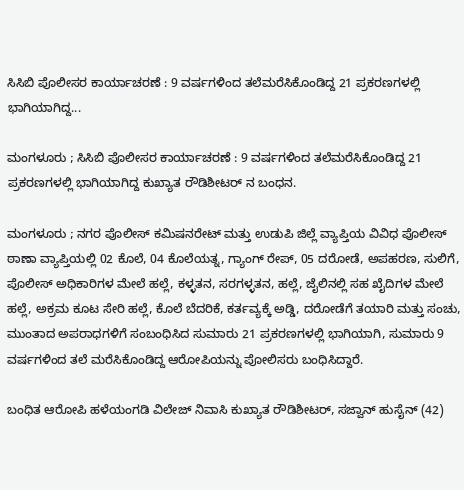ಸಿಸಿಬಿ ಪೊಲೀಸರ ಕಾರ್ಯಾಚರಣೆ : 9 ವರ್ಷಗಳಿಂದ ತಲೆಮರೆಸಿಕೊಂಡಿದ್ದ 21 ಪ್ರಕರಣಗಳಲ್ಲಿ ಭಾಗಿಯಾಗಿದ್ದ...

ಮಂಗಳೂರು ; ಸಿಸಿಬಿ ಪೊಲೀಸರ ಕಾರ್ಯಾಚರಣೆ : 9 ವರ್ಷಗಳಿಂದ ತಲೆಮರೆಸಿಕೊಂಡಿದ್ದ 21 ಪ್ರಕರಣಗಳಲ್ಲಿ ಭಾಗಿಯಾಗಿದ್ದ ಕುಖ್ಯಾತ ರೌಡಿಶೀಟರ್ ನ ಬಂಧನ.

ಮಂಗಳೂರು ; ನಗರ ಪೊಲೀಸ್ ಕಮಿಷನರೇಟ್ ಮತ್ತು ಉಡುಪಿ ಜಿಲ್ಲೆ ವ್ಯಾಪ್ತಿಯ ವಿವಿಧ ಪೊಲೀಸ್ ಠಾಣಾ ವ್ಯಾಪ್ತಿಯಲ್ಲಿ 02 ಕೊಲೆ, 04 ಕೊಲೆಯತ್ನ, ಗ್ಯಾಂಗ್ ರೇಪ್, 05 ದರೋಡೆ, ಅಪಹರಣ, ಸುಲಿಗೆ, ಪೊಲೀಸ್ ಅಧಿಕಾರಿಗಳ ಮೇಲೆ ಹಲ್ಲೆ, ಕಳ್ಳತನ, ಸರಗಳ್ಳತನ, ಹಲ್ಲೆ, ಜೈಲಿನಲ್ಲಿ ಸಹ ಖೈದಿಗಳ ಮೇಲೆ ಹಲ್ಲೆ, ಅಕ್ರಮ ಕೂಟ ಸೇರಿ ಹಲ್ಲೆ, ಕೊಲೆ ಬೆದರಿಕೆ, ಕರ್ತವ್ಯಕ್ಕೆ ಅಡ್ಡಿ, ದರೋಡೆಗೆ ತಯಾರಿ ಮತ್ತು ಸಂಚು, ಮುಂತಾದ ಅಪರಾಧಗಳಿಗೆ ಸಂಬಂಧಿಸಿದ ಸುಮಾರು 21 ಪ್ರಕರಣಗಳಲ್ಲಿ ಭಾಗಿಯಾಗಿ, ಸುಮಾರು 9 ವರ್ಷಗಳಿಂದ ತಲೆ ಮರೆಸಿಕೊಂಡಿದ್ದ ಆರೋಪಿಯನ್ನು ಪೋಲಿಸರು ಬಂಧಿಸಿದ್ದಾರೆ.

ಬಂಧಿತ ಆರೋಪಿ ಹಳೆಯಂಗಡಿ ವಿಲೇಜ್ ನಿವಾಸಿ ಕುಖ್ಯಾತ ರೌಡಿಶೀಟರ್, ಸಜ್ವಾನ್ ಹುಸೈನ್ (42)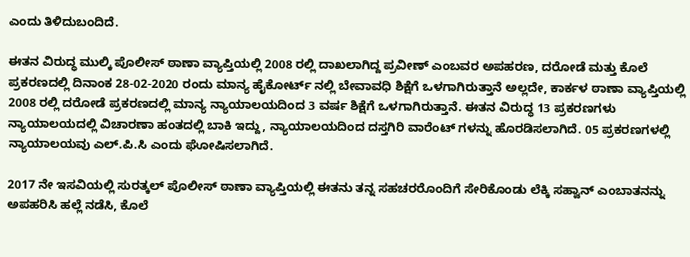ಎಂದು ತಿಳಿದುಬಂದಿದೆ.

ಈತನ ವಿರುದ್ಧ ಮುಲ್ಕಿ ಪೊಲೀಸ್ ಠಾಣಾ ವ್ಯಾಪ್ತಿಯಲ್ಲಿ 2008 ರಲ್ಲಿ ದಾಖಲಾಗಿದ್ದ ಪ್ರವೀಣ್ ಎಂಬವರ ಅಪಹರಣ, ದರೋಡೆ ಮತ್ತು ಕೊಲೆ ಪ್ರಕರಣದಲ್ಲಿ ದಿನಾಂಕ 28-02-2020 ರಂದು ಮಾನ್ಯ ಹೈಕೋರ್ಟ್ ನಲ್ಲಿ ಬೇವಾವಧಿ ಶಿಕ್ಷೆಗೆ ಒಳಗಾಗಿರುತ್ತಾನೆ ಅಲ್ಲದೇ, ಕಾರ್ಕಳ ಠಾಣಾ ವ್ಯಾಪ್ತಿಯಲ್ಲಿ 2008 ರಲ್ಲಿ ದರೋಡೆ ಪ್ರಕರಣದಲ್ಲಿ ಮಾನ್ಯ ನ್ಯಾಯಾಲಯದಿಂದ 3 ವರ್ಷ ಶಿಕ್ಷೆಗೆ ಒಳಗಾಗಿರುತ್ತಾನೆ. ಈತನ ವಿರುದ್ಧ 13 ಪ್ರಕರಣಗಳು ನ್ಯಾಯಾಲಯದಲ್ಲಿ ವಿಚಾರಣಾ ಹಂತದಲ್ಲಿ ಬಾಕಿ ಇದ್ದು, ನ್ಯಾಯಾಲಯದಿಂದ ದಸ್ತಗಿರಿ ವಾರೆಂಟ್ ಗಳನ್ನು ಹೊರಡಿಸಲಾಗಿದೆ. 05 ಪ್ರಕರಣಗಳಲ್ಲಿ ನ್ಯಾಯಾಲಯವು ಎಲ್.ಪಿ.ಸಿ ಎಂದು ಘೋಷಿಸಲಾಗಿದೆ.

2017 ನೇ ಇಸವಿಯಲ್ಲಿ ಸುರತ್ಕಲ್ ಪೊಲೀಸ್ ಠಾಣಾ ವ್ಯಾಪ್ತಿಯಲ್ಲಿ ಈತನು ತನ್ನ ಸಹಚರರೊಂದಿಗೆ ಸೇರಿಕೊಂಡು ಲೆಕ್ಕಿ ಸಹ್ವಾನ್ ಎಂಬಾತನನ್ನು ಅಪಹರಿಸಿ ಹಲ್ಲೆ ನಡೆಸಿ, ಕೊಲೆ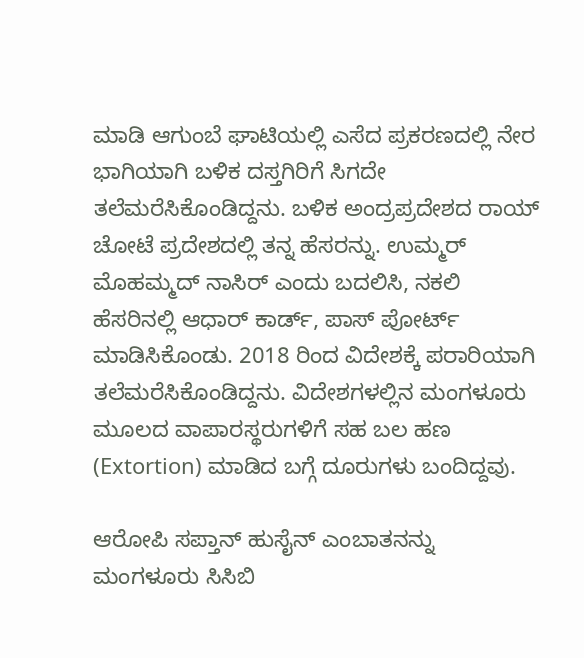ಮಾಡಿ ಆಗುಂಬೆ ಘಾಟಿಯಲ್ಲಿ ಎಸೆದ ಪ್ರಕರಣದಲ್ಲಿ ನೇರ ಭಾಗಿಯಾಗಿ ಬಳಿಕ ದಸ್ತಗಿರಿಗೆ ಸಿಗದೇ ತಲೆಮರೆಸಿಕೊಂಡಿದ್ದನು. ಬಳಿಕ ಅಂದ್ರಪ್ರದೇಶದ ರಾಯ್ ಚೋಟೆ ಪ್ರದೇಶದಲ್ಲಿ ತನ್ನ ಹೆಸರನ್ನು. ಉಮ್ಮರ್ ಮೊಹಮ್ಮದ್ ನಾಸಿರ್ ಎಂದು ಬದಲಿಸಿ, ನಕಲಿ ಹೆಸರಿನಲ್ಲಿ ಆಧಾರ್ ಕಾರ್ಡ್, ಪಾಸ್ ಪೋರ್ಟ್ ಮಾಡಿಸಿಕೊಂಡು. 2018 ರಿಂದ ವಿದೇಶಕ್ಕೆ ಪರಾರಿಯಾಗಿ ತಲೆಮರೆಸಿಕೊಂಡಿದ್ದನು. ವಿದೇಶಗಳಲ್ಲಿನ ಮಂಗಳೂರು ಮೂಲದ ವಾಪಾರಸ್ಥರುಗಳಿಗೆ ಸಹ ಬಲ ಹಣ (Extortion) ಮಾಡಿದ ಬಗ್ಗೆ ದೂರುಗಳು ಬಂದಿದ್ದವು.

ಆರೋಪಿ ಸಪ್ತಾನ್ ಹುಸೈನ್ ಎಂಬಾತನನ್ನು ಮಂಗಳೂರು ಸಿಸಿಬಿ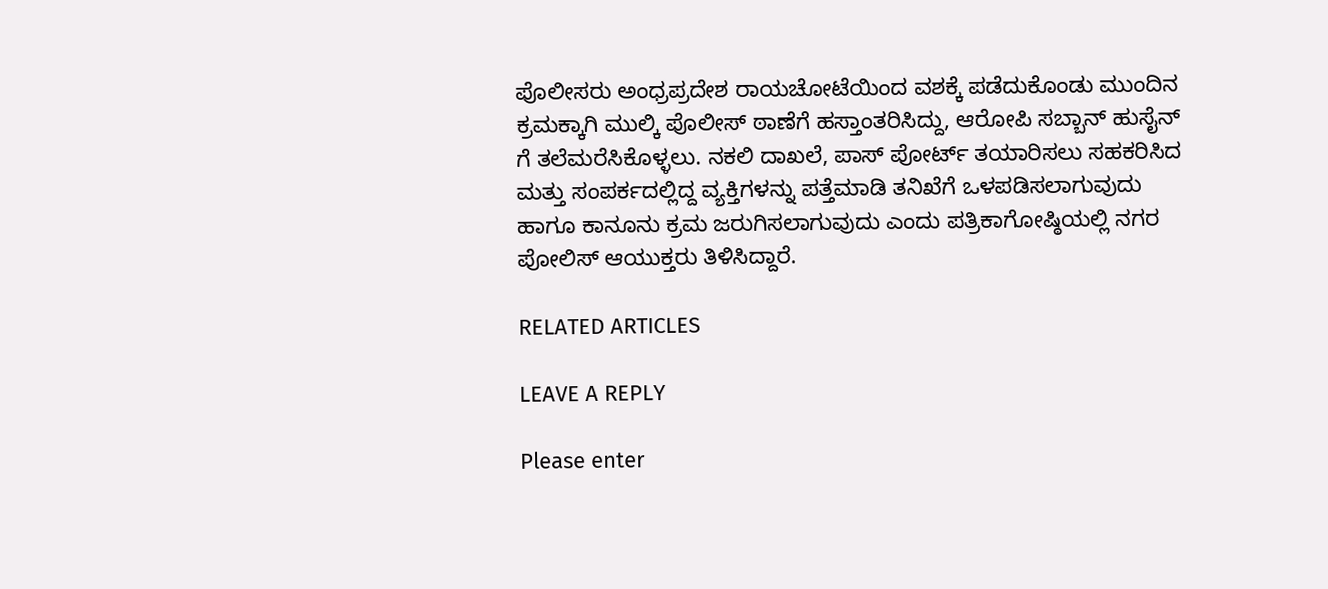ಪೊಲೀಸರು ಅಂಧ್ರಪ್ರದೇಶ ರಾಯಚೋಟೆಯಿಂದ ವಶಕ್ಕೆ ಪಡೆದುಕೊಂಡು ಮುಂದಿನ ಕ್ರಮಕ್ಕಾಗಿ ಮುಲ್ಕಿ ಪೊಲೀಸ್ ಠಾಣೆಗೆ ಹಸ್ತಾಂತರಿಸಿದ್ದು, ಆರೋಪಿ ಸಬ್ಬಾನ್ ಹುಸೈನ್ ಗೆ ತಲೆಮರೆಸಿಕೊಳ್ಳಲು. ನಕಲಿ ದಾಖಲೆ, ಪಾಸ್ ಪೋರ್ಟ್ ತಯಾರಿಸಲು ಸಹಕರಿಸಿದ ಮತ್ತು ಸಂಪರ್ಕದಲ್ಲಿದ್ದ ವ್ಯಕ್ತಿಗಳನ್ನು ಪತ್ತೆಮಾಡಿ ತನಿಖೆಗೆ ಒಳಪಡಿಸಲಾಗುವುದು ಹಾಗೂ ಕಾನೂನು ಕ್ರಮ ಜರುಗಿಸಲಾಗುವುದು ಎಂದು ಪತ್ರಿಕಾಗೋಷ್ಠಿಯಲ್ಲಿ ನಗರ ಪೋಲಿಸ್ ಆಯುಕ್ತರು ತಿಳಿಸಿದ್ದಾರೆ.

RELATED ARTICLES

LEAVE A REPLY

Please enter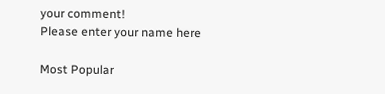your comment!
Please enter your name here

Most Popular